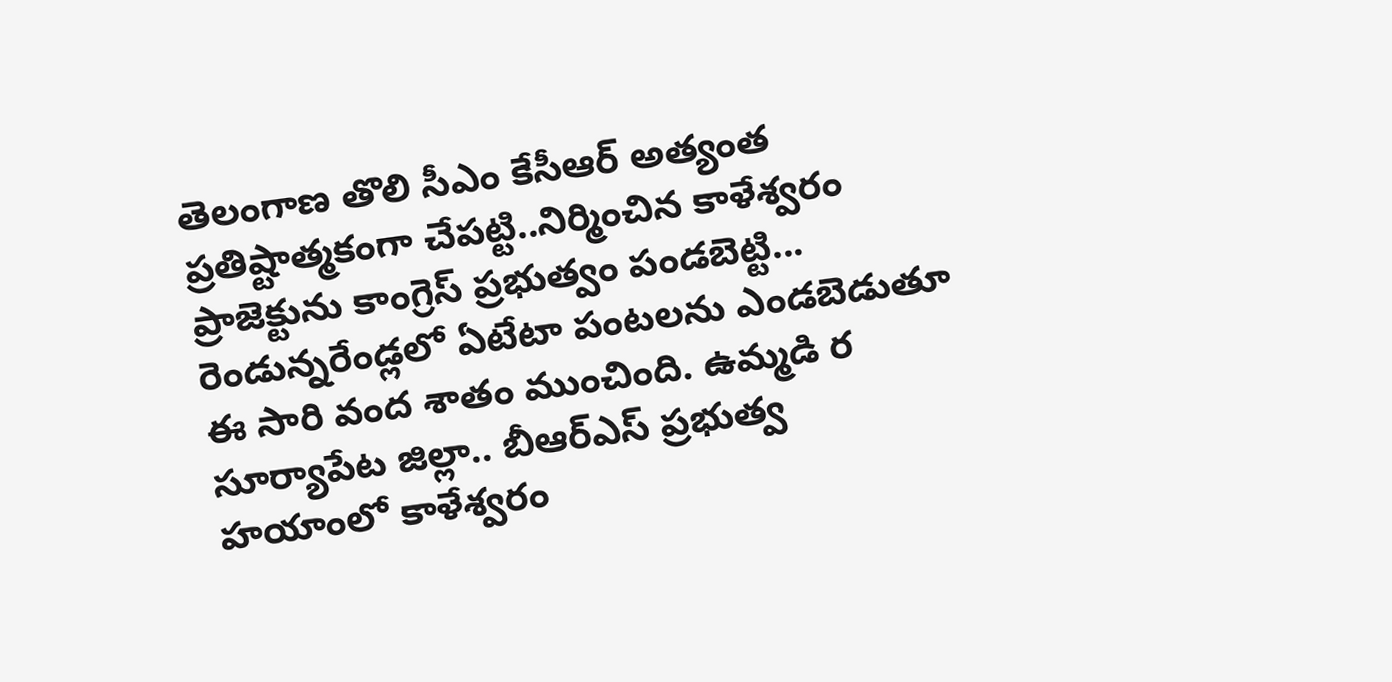తెలంగాణ తొలి సీఎం కేసీఆర్ అత్యంత ప్రతిష్టాత్మకంగా చేపట్టి..నిర్మించిన కాళేశ్వరం ప్రాజెక్టును కాంగ్రెస్ ప్రభుత్వం పండబెట్టి... రెండున్నరేండ్లలో ఏటేటా పంటలను ఎండబెడుతూ ఈ సారి వంద శాతం ముంచింది. ఉమ్మడి ర
సూర్యాపేట జిల్లా.. బీఆర్ఎస్ ప్రభుత్వ హయాంలో కాళేశ్వరం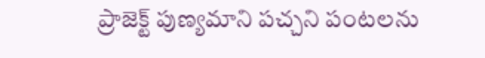ప్రాజెక్ట్ పుణ్యమాని పచ్చని పంటలను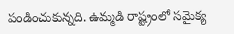పండించుకున్నది. ఉమ్మడి రాష్ట్రంలో సమైక్య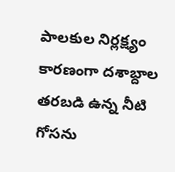పాలకుల నిర్లక్ష్యం కారణంగా దశాబ్దాల తరబడి ఉన్న నీటి గోసను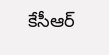కేసీఆర్